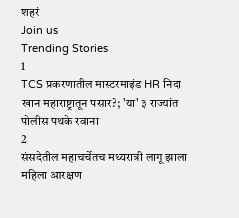शहरं
Join us
Trending Stories
1
TCS प्रकरणातील मास्टरमाइंड HR निदा खान महाराष्ट्रातून पसार?; 'या' ३ राज्यांत पोलीस पथके रवाना
2
संसदेतील महाचर्चेतच मध्यरात्री लागू झाला महिला आरक्षण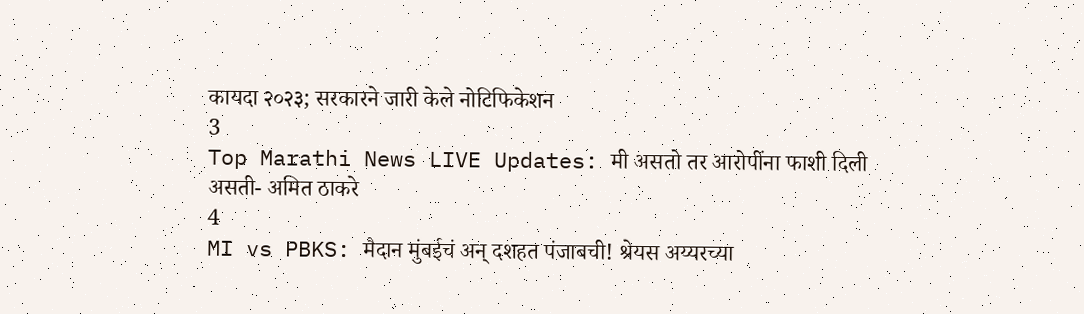कायदा २०२३; सरकारने जारी केले नोटिफिकेशन
3
Top Marathi News LIVE Updates: मी असतो तर आरोपींना फाशी दिली असती- अमित ठाकरे
4
MI vs PBKS: मैदान मुंबईचं अन् दशहत पंजाबची! श्रेयस अय्यरच्या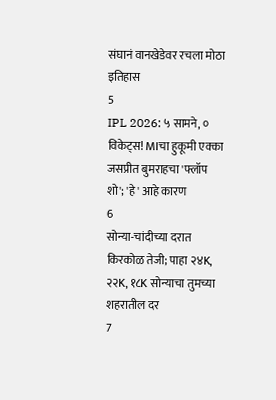संघानं वानखेडेवर रचला मोठा इतिहास
5
IPL 2026: ५ सामने, ० विकेट्स! MIचा हुकूमी एक्का जसप्रीत बुमराहचा 'फ्लॉप शो'; 'हे' आहे कारण
6
सोन्या-चांदीच्या दरात किरकोळ तेजी; पाहा २४K, २२K, १८K सोन्याचा तुमच्या शहरातील दर
7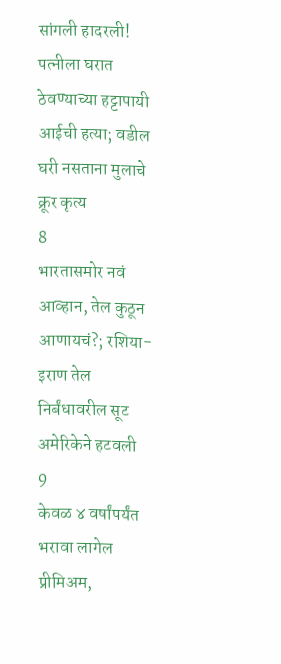सांगली हादरली! पत्नीला घरात ठेवण्याच्या हट्टापायी आईची हत्या; वडील घरी नसताना मुलाचे क्रूर कृत्य
8
भारतासमोर नवं आव्हान, तेल कुठून आणायचं?; रशिया-इराण तेल निर्बंधावरील सूट अमेरिकेने हटवली
9
केवळ ४ वर्षांपर्यंत भरावा लागेल प्रीमिअम,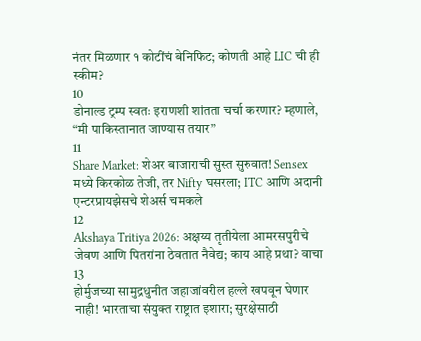नंतर मिळणार १ कोटींचं बेनिफिट; कोणती आहे LIC ची ही स्कीम?
10
डोनाल्ड ट्रम्प स्वतः इराणशी शांतता चर्चा करणार? म्हणाले, “मी पाकिस्तानात जाण्यास तयार”
11
Share Market: शेअर बाजाराची सुस्त सुरुवात! Sensex मध्ये किरकोळ तेजी, तर Nifty घसरला; ITC आणि अदानी एन्टरप्रायझेसचे शेअर्स चमकले
12
Akshaya Tritiya 2026: अक्षय्य तृतीयेला आमरसपुरीचे जेवण आणि पितरांना ठेवतात नैवेद्य; काय आहे प्रथा? वाचा
13
होर्मुजच्या सामुद्रधुनीत जहाजांवरील हल्ले खपवून घेणार नाही! भारताचा संयुक्त राष्ट्रात इशारा; सुरक्षेसाठी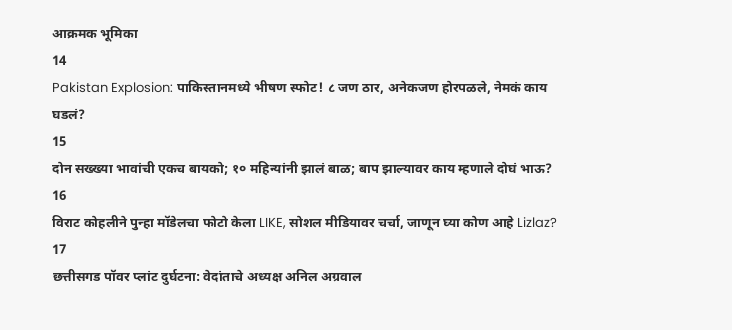आक्रमक भूमिका
14
Pakistan Explosion: पाकिस्तानमध्ये भीषण स्फोट! ८ जण ठार, अनेकजण होरपळले, नेमकं काय घडलं?
15
दोन सख्ख्या भावांची एकच बायको; १० महिन्यांनी झालं बाळ; बाप झाल्यावर काय म्हणाले दोघं भाऊ?
16
विराट कोहलीने पुन्हा मॉडेलचा फोटो केला LIKE, सोशल मीडियावर चर्चा, जाणून घ्या कोण आहे Lizlaz?
17
छत्तीसगड पॉवर प्लांट दुर्घटना: वेदांताचे अध्यक्ष अनिल अग्रवाल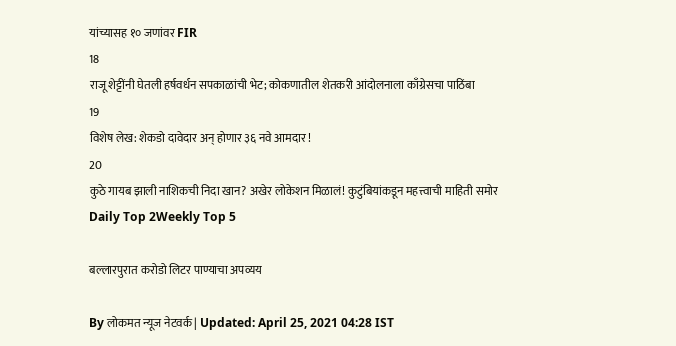यांच्यासह १० जणांवर FIR
18
राजू शेट्टींनी घेतली हर्षवर्धन सपकाळांची भेट; कोकणातील शेतकरी आंदोलनाला काँग्रेसचा पाठिंबा
19
विशेष लेख: शेकडो दावेदार अन् होणार ३६ नवे आमदार !
20
कुठे गायब झाली नाशिकची निदा खान? अखेर लोकेशन मिळालं! कुटुंबियांकडून महत्त्वाची माहिती समोर
Daily Top 2Weekly Top 5

बल्लारपुरात करोडो लिटर पाण्याचा अपव्यय

By लोकमत न्यूज नेटवर्क | Updated: April 25, 2021 04:28 IST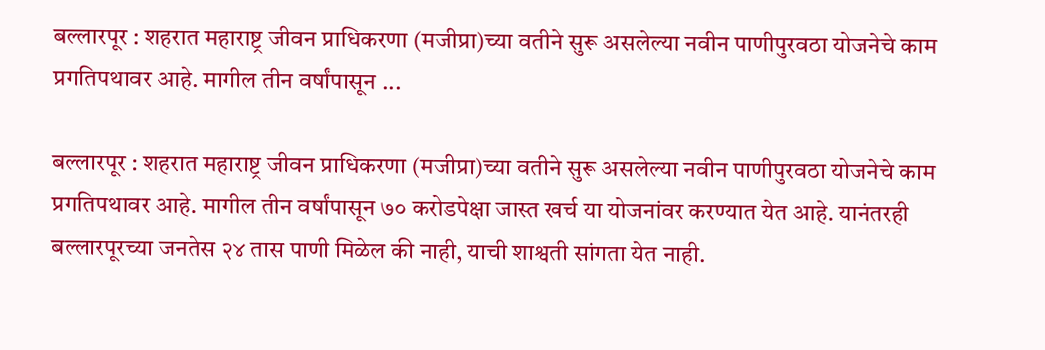बल्लारपूर : शहरात महाराष्ट्र जीवन प्राधिकरणा (मजीप्रा)च्या वतीने सुरू असलेल्या नवीन पाणीपुरवठा योजनेचे काम प्रगतिपथावर आहे. मागील तीन वर्षांपासून ...

बल्लारपूर : शहरात महाराष्ट्र जीवन प्राधिकरणा (मजीप्रा)च्या वतीने सुरू असलेल्या नवीन पाणीपुरवठा योजनेचे काम प्रगतिपथावर आहे. मागील तीन वर्षांपासून ७० करोडपेक्षा जास्त खर्च या योजनांवर करण्यात येत आहे. यानंतरही बल्लारपूरच्या जनतेस २४ तास पाणी मिळेल की नाही, याची शाश्वती सांगता येत नाही.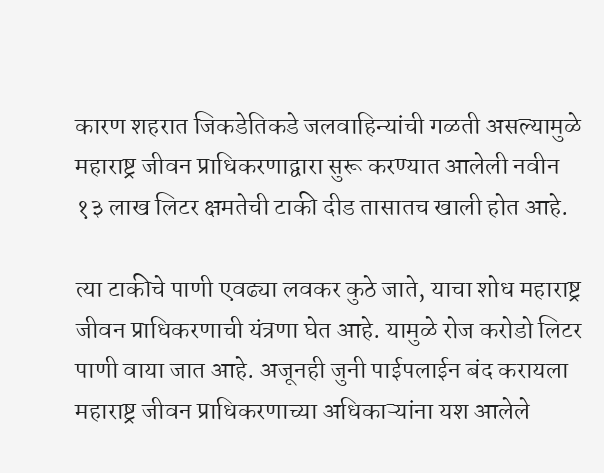कारण शहरात जिकडेतिकडे जलवाहिन्यांची गळती असल्यामुळे महाराष्ट्र जीवन प्राधिकरणाद्वारा सुरू करण्यात आलेली नवीन १३ लाख लिटर क्षमतेची टाकी दीड तासातच खाली होत आहे.

त्या टाकीचे पाणी एवढ्या लवकर कुठे जाते, याचा शोध महाराष्ट्र जीवन प्राधिकरणाची यंत्रणा घेत आहे. यामुळे रोज करोडो लिटर पाणी वाया जात आहे. अजूनही जुनी पाईपलाईन बंद करायला महाराष्ट्र जीवन प्राधिकरणाच्या अधिकाऱ्यांना यश आलेले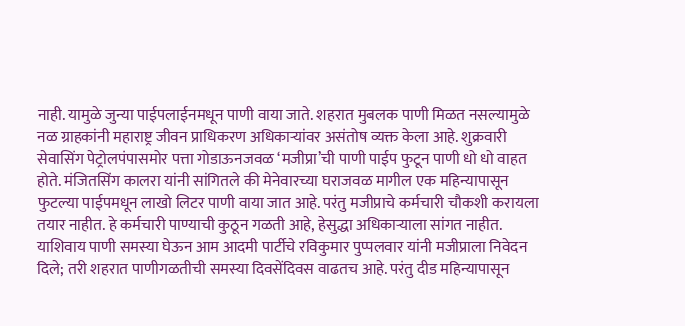नाही. यामुळे जुन्या पाईपलाईनमधून पाणी वाया जाते. शहरात मुबलक पाणी मिळत नसल्यामुळे नळ ग्राहकांनी महाराष्ट्र जीवन प्राधिकरण अधिकाऱ्यांवर असंतोष व्यक्त केला आहे. शुक्रवारी सेवासिंग पेट्रोलपंपासमोर पत्ता गोडाऊनजवळ ‘मजीप्रा’ची पाणी पाईप फुटून पाणी धो धो वाहत होते. मंजितसिंग कालरा यांनी सांगितले की मेनेवारच्या घराजवळ मागील एक महिन्यापासून फुटल्या पाईपमधून लाखो लिटर पाणी वाया जात आहे. परंतु मजीप्राचे कर्मचारी चौकशी करायला तयार नाहीत. हे कर्मचारी पाण्याची कुठून गळती आहे, हेसुद्धा अधिकाऱ्याला सांगत नाहीत. याशिवाय पाणी समस्या घेऊन आम आदमी पार्टीचे रविकुमार पुप्पलवार यांनी मजीप्राला निवेदन दिले; तरी शहरात पाणीगळतीची समस्या दिवसेंदिवस वाढतच आहे. परंतु दीड महिन्यापासून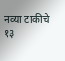नव्या टाकीचे १३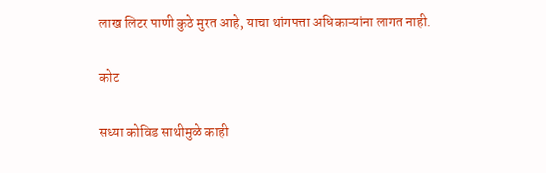लाख लिटर पाणी कुठे मुरत आहे, याचा थांगपत्ता अधिकाऱ्यांना लागत नाही.

कोट

सध्या कोविड साथीमुळे काही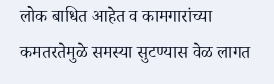लोक बाधित आहेत व कामगारांच्या कमतरतेमुळे समस्या सुटण्यास वेळ लागत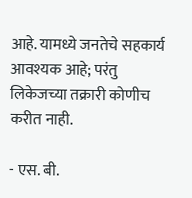आहे. यामध्ये जनतेचे सहकार्य आवश्यक आहे; परंतु लिकेजच्या तक्रारी कोणीच करीत नाही.

- एस. बी.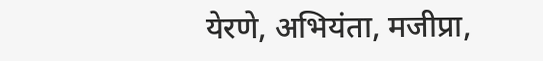येरणे, अभियंता, मजीप्रा,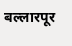बल्लारपूर